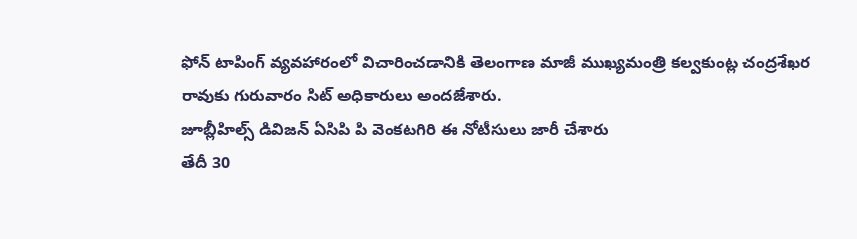ఫోన్ టాపింగ్ వ్యవహారంలో విచారించడానికి తెలంగాణ మాజీ ముఖ్యమంత్రి కల్వకుంట్ల చంద్రశేఖర రావుకు గురువారం సిట్ అధికారులు అందజేశారు.
జూబ్లీహిల్స్ డివిజన్ ఏసిపి పి వెంకటగిరి ఈ నోటీసులు జారీ చేశారు
తేదీ 30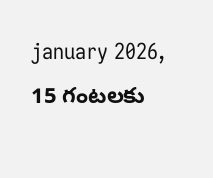january 2026, 15 గంటలకు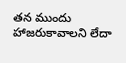తన ముందు హాజరుకావాలని లేదా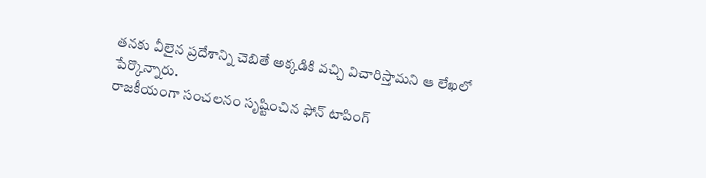తనకు వీలైన ప్రదేశాన్ని చెబితే అక్కడికి వచ్చి విచారిస్తామని ఆ లేఖలో పేర్కొన్నారు.
రాజకీయంగా సంచలనం సృష్టించిన ఫోన్ టాపింగ్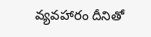వ్యవహారం దీనితో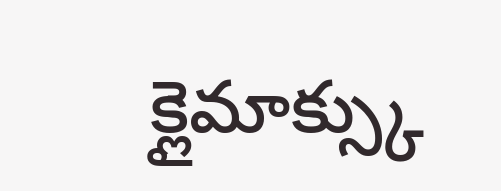క్లైమాక్స్కు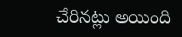చేరినట్లు అయింది